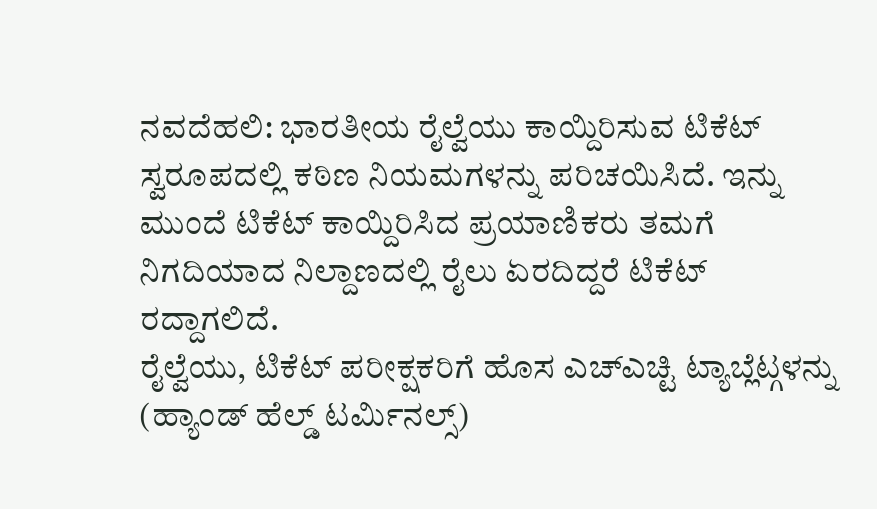ನವದೆಹಲಿ: ಭಾರತೀಯ ರೈಲ್ವೆಯು ಕಾಯ್ದಿರಿಸುವ ಟಿಕೆಟ್ ಸ್ವರೂಪದಲ್ಲಿ ಕಠಿಣ ನಿಯಮಗಳನ್ನು ಪರಿಚಯಿಸಿದೆ. ಇನ್ನು ಮುಂದೆ ಟಿಕೆಟ್ ಕಾಯ್ದಿರಿಸಿದ ಪ್ರಯಾಣಿಕರು ತಮಗೆ ನಿಗದಿಯಾದ ನಿಲ್ದಾಣದಲ್ಲಿ ರೈಲು ಏರದಿದ್ದರೆ ಟಿಕೆಟ್ ರದ್ದಾಗಲಿದೆ.
ರೈಲ್ವೆಯು, ಟಿಕೆಟ್ ಪರೀಕ್ಷಕರಿಗೆ ಹೊಸ ಎಚ್ಎಚ್ಟಿ ಟ್ಯಾಬ್ಲೆಟ್ಗಳನ್ನು (ಹ್ಯಾಂಡ್ ಹೆಲ್ಡ್ ಟರ್ಮಿನಲ್ಸ್)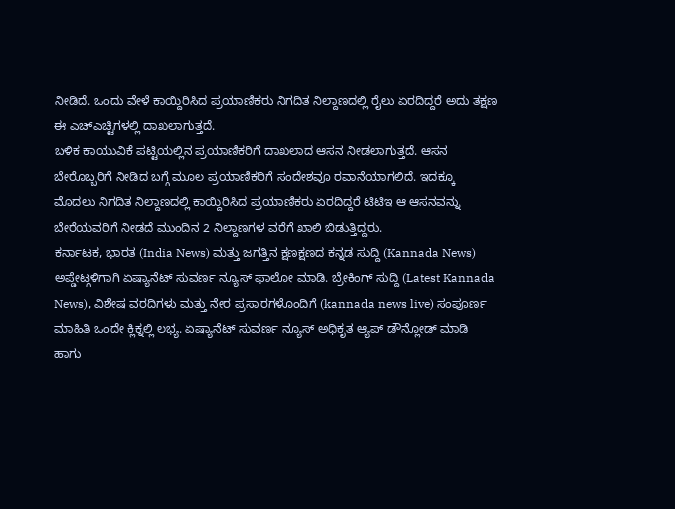ನೀಡಿದೆ. ಒಂದು ವೇಳೆ ಕಾಯ್ದಿರಿಸಿದ ಪ್ರಯಾಣಿಕರು ನಿಗದಿತ ನಿಲ್ದಾಣದಲ್ಲಿ ರೈಲು ಏರದಿದ್ದರೆ ಅದು ತಕ್ಷಣ ಈ ಎಚ್ಎಚ್ಟಿಗಳಲ್ಲಿ ದಾಖಲಾಗುತ್ತದೆ.
ಬಳಿಕ ಕಾಯುವಿಕೆ ಪಟ್ಟಿಯಲ್ಲಿನ ಪ್ರಯಾಣಿಕರಿಗೆ ದಾಖಲಾದ ಆಸನ ನೀಡಲಾಗುತ್ತದೆ. ಆಸನ ಬೇರೊಬ್ಬರಿಗೆ ನೀಡಿದ ಬಗ್ಗೆ ಮೂಲ ಪ್ರಯಾಣಿಕರಿಗೆ ಸಂದೇಶವೂ ರವಾನೆಯಾಗಲಿದೆ. ಇದಕ್ಕೂ ಮೊದಲು ನಿಗದಿತ ನಿಲ್ದಾಣದಲ್ಲಿ ಕಾಯ್ದಿರಿಸಿದ ಪ್ರಯಾಣಿಕರು ಏರದಿದ್ದರೆ ಟಿಟಿಇ ಆ ಆಸನವನ್ನು ಬೇರೆಯವರಿಗೆ ನೀಡದೆ ಮುಂದಿನ 2 ನಿಲ್ದಾಣಗಳ ವರೆಗೆ ಖಾಲಿ ಬಿಡುತ್ತಿದ್ದರು.
ಕರ್ನಾಟಕ, ಭಾರತ (India News) ಮತ್ತು ಜಗತ್ತಿನ ಕ್ಷಣಕ್ಷಣದ ಕನ್ನಡ ಸುದ್ದಿ (Kannada News) ಅಪ್ಡೇಟ್ಗಳಿಗಾಗಿ ಏಷ್ಯಾನೆಟ್ ಸುವರ್ಣ ನ್ಯೂಸ್ ಫಾಲೋ ಮಾಡಿ. ಬ್ರೇಕಿಂಗ್ ಸುದ್ದಿ (Latest Kannada News), ವಿಶೇಷ ವರದಿಗಳು ಮತ್ತು ನೇರ ಪ್ರಸಾರಗಳೊಂದಿಗೆ (kannada news live) ಸಂಪೂರ್ಣ ಮಾಹಿತಿ ಒಂದೇ ಕ್ಲಿಕ್ನಲ್ಲಿ ಲಭ್ಯ. ಏಷ್ಯಾನೆಟ್ ಸುವರ್ಣ ನ್ಯೂಸ್ ಅಧಿಕೃತ ಆ್ಯಪ್ ಡೌನ್ಲೋಡ್ ಮಾಡಿ ಹಾಗು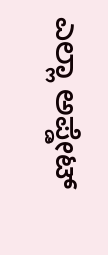ಎಲ್ಲಾ ಅಪ್ಡೇಟ್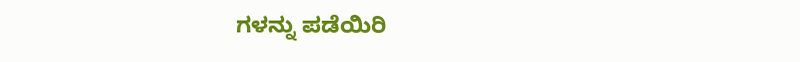ಗಳನ್ನು ಪಡೆಯಿರಿ